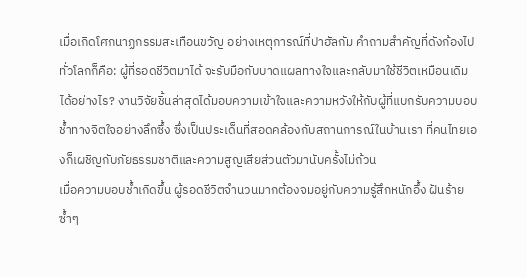เมื่อเกิดโศกนาฏกรรมสะเทือนขวัญ อย่างเหตุการณ์ที่ปาฮัลกัม คำถามสำคัญที่ดังก้องไปทั่วโลกก็คือ: ผู้ที่รอดชีวิตมาได้ จะรับมือกับบาดแผลทางใจและกลับมาใช้ชีวิตเหมือนเดิมได้อย่างไร? งานวิจัยชิ้นล่าสุดได้มอบความเข้าใจและความหวังให้กับผู้ที่แบกรับความบอบช้ำทางจิตใจอย่างลึกซึ้ง ซึ่งเป็นประเด็นที่สอดคล้องกับสถานการณ์ในบ้านเรา ที่คนไทยเองก็เผชิญกับภัยธรรมชาติและความสูญเสียส่วนตัวมานับครั้งไม่ถ้วน
เมื่อความบอบช้ำเกิดขึ้น ผู้รอดชีวิตจำนวนมากต้องจมอยู่กับความรู้สึกหนักอึ้ง ฝันร้ายซ้ำๆ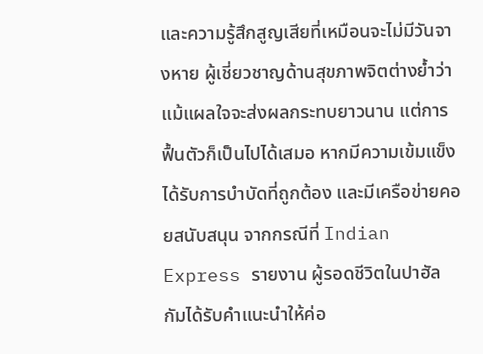และความรู้สึกสูญเสียที่เหมือนจะไม่มีวันจางหาย ผู้เชี่ยวชาญด้านสุขภาพจิตต่างย้ำว่า แม้แผลใจจะส่งผลกระทบยาวนาน แต่การฟื้นตัวก็เป็นไปได้เสมอ หากมีความเข้มแข็ง ได้รับการบำบัดที่ถูกต้อง และมีเครือข่ายคอยสนับสนุน จากกรณีที่ Indian Express รายงาน ผู้รอดชีวิตในปาฮัลกัมได้รับคำแนะนำให้ค่อ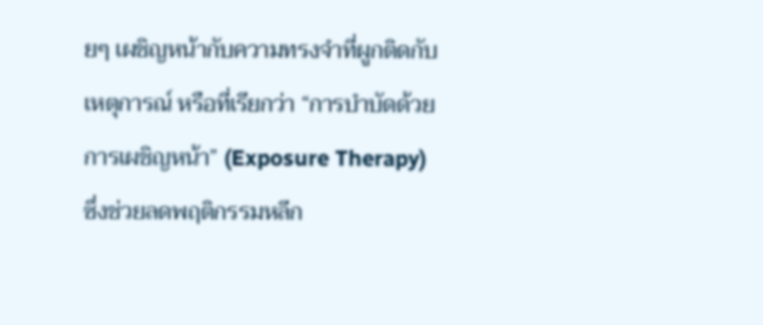ยๆ เผชิญหน้ากับความทรงจำที่ผูกติดกับเหตุการณ์ หรือที่เรียกว่า “การบำบัดด้วยการเผชิญหน้า” (Exposure Therapy) ซึ่งช่วยลดพฤติกรรมหลีก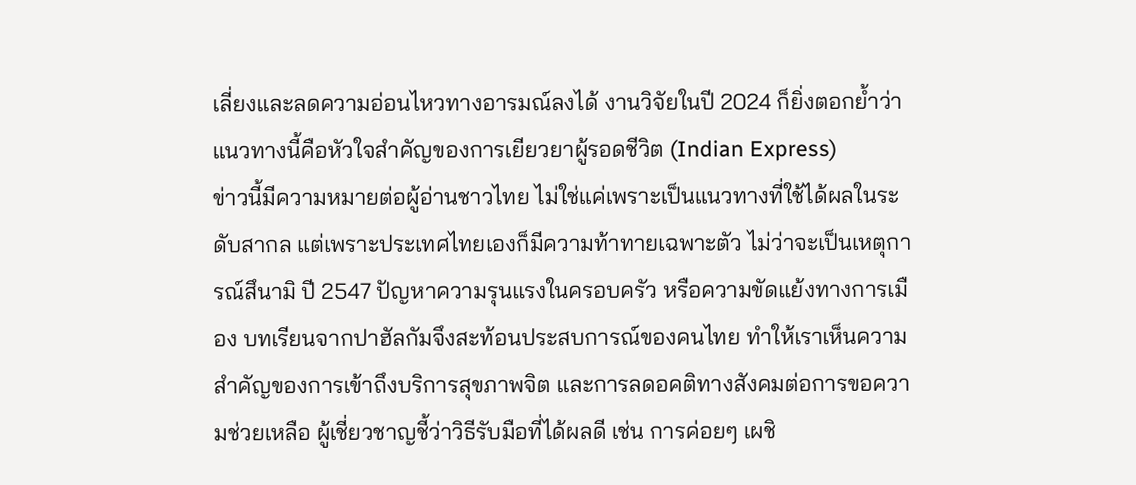เลี่ยงและลดความอ่อนไหวทางอารมณ์ลงได้ งานวิจัยในปี 2024 ก็ยิ่งตอกย้ำว่าแนวทางนี้คือหัวใจสำคัญของการเยียวยาผู้รอดชีวิต (Indian Express)
ข่าวนี้มีความหมายต่อผู้อ่านชาวไทย ไม่ใช่แค่เพราะเป็นแนวทางที่ใช้ได้ผลในระดับสากล แต่เพราะประเทศไทยเองก็มีความท้าทายเฉพาะตัว ไม่ว่าจะเป็นเหตุการณ์สึนามิ ปี 2547 ปัญหาความรุนแรงในครอบครัว หรือความขัดแย้งทางการเมือง บทเรียนจากปาฮัลกัมจึงสะท้อนประสบการณ์ของคนไทย ทำให้เราเห็นความสำคัญของการเข้าถึงบริการสุขภาพจิต และการลดอคติทางสังคมต่อการขอความช่วยเหลือ ผู้เชี่ยวชาญชี้ว่าวิธีรับมือที่ได้ผลดี เช่น การค่อยๆ เผชิ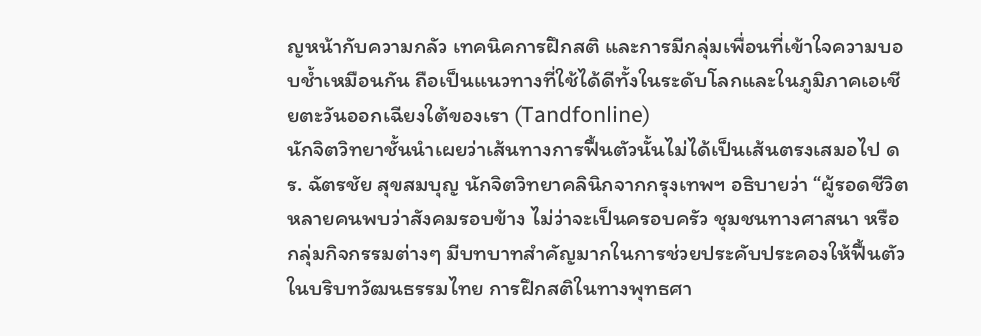ญหน้ากับความกลัว เทคนิคการฝึกสติ และการมีกลุ่มเพื่อนที่เข้าใจความบอบช้ำเหมือนกัน ถือเป็นแนวทางที่ใช้ได้ดีทั้งในระดับโลกและในภูมิภาคเอเชียตะวันออกเฉียงใต้ของเรา (Tandfonline)
นักจิตวิทยาชั้นนำเผยว่าเส้นทางการฟื้นตัวนั้นไม่ได้เป็นเส้นตรงเสมอไป ดร. ฉัตรชัย สุขสมบุญ นักจิตวิทยาคลินิกจากกรุงเทพฯ อธิบายว่า “ผู้รอดชีวิตหลายคนพบว่าสังคมรอบข้าง ไม่ว่าจะเป็นครอบครัว ชุมชนทางศาสนา หรือกลุ่มกิจกรรมต่างๆ มีบทบาทสำคัญมากในการช่วยประคับประคองให้ฟื้นตัว ในบริบทวัฒนธรรมไทย การฝึกสติในทางพุทธศา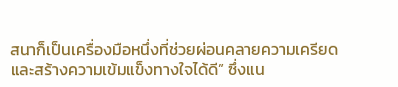สนาก็เป็นเครื่องมือหนึ่งที่ช่วยผ่อนคลายความเครียดและสร้างความเข้มแข็งทางใจได้ดี” ซึ่งแน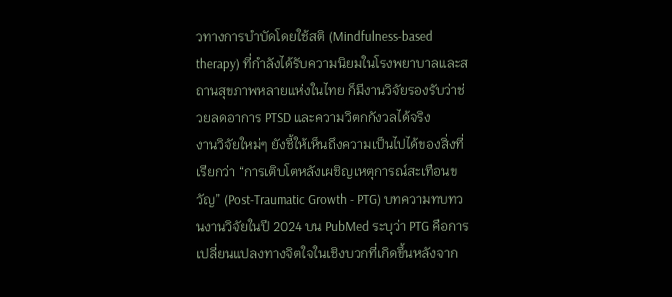วทางการบำบัดโดยใช้สติ (Mindfulness-based therapy) ที่กำลังได้รับความนิยมในโรงพยาบาลและสถานสุขภาพหลายแห่งในไทย ก็มีงานวิจัยรองรับว่าช่วยลดอาการ PTSD และความวิตกกังวลได้จริง
งานวิจัยใหม่ๆ ยังชี้ให้เห็นถึงความเป็นไปได้ของสิ่งที่เรียกว่า “การเติบโตหลังเผชิญเหตุการณ์สะเทือนขวัญ” (Post-Traumatic Growth - PTG) บทความทบทวนงานวิจัยในปี 2024 บน PubMed ระบุว่า PTG คือการเปลี่ยนแปลงทางจิตใจในเชิงบวกที่เกิดขึ้นหลังจาก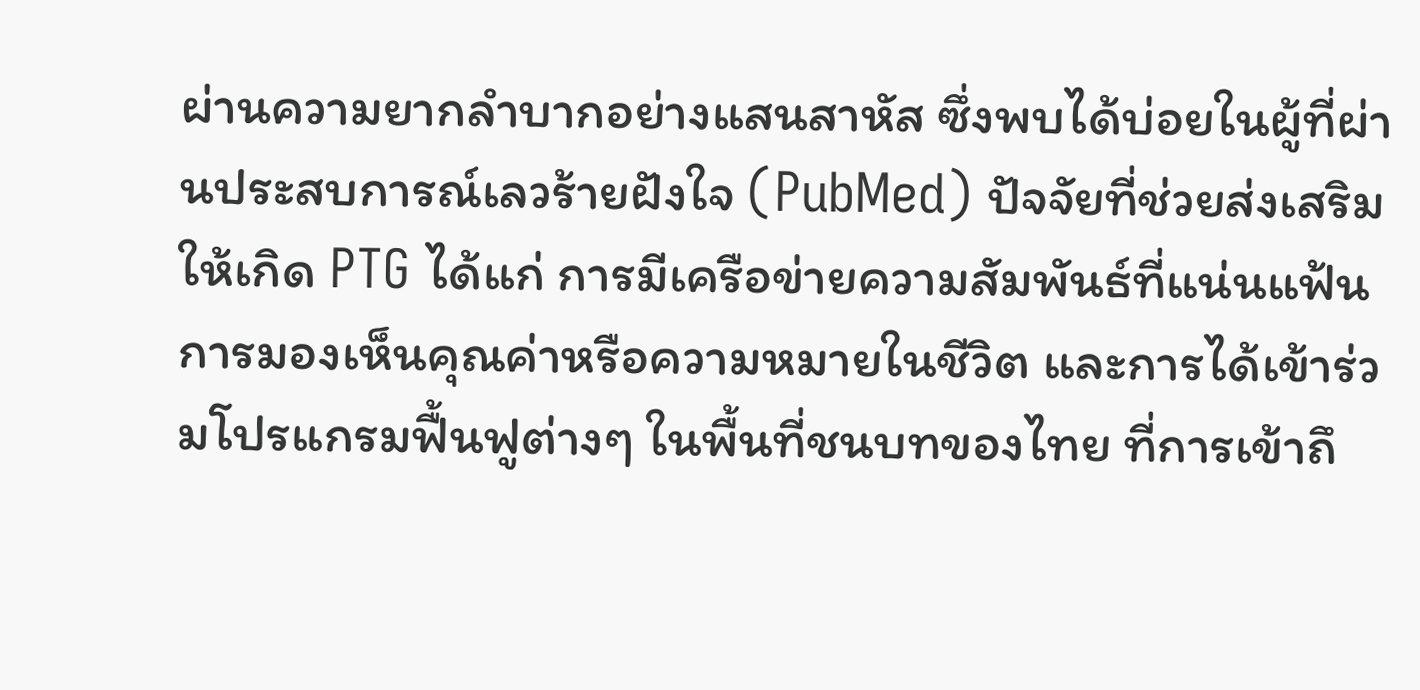ผ่านความยากลำบากอย่างแสนสาหัส ซึ่งพบได้บ่อยในผู้ที่ผ่านประสบการณ์เลวร้ายฝังใจ (PubMed) ปัจจัยที่ช่วยส่งเสริมให้เกิด PTG ได้แก่ การมีเครือข่ายความสัมพันธ์ที่แน่นแฟ้น การมองเห็นคุณค่าหรือความหมายในชีวิต และการได้เข้าร่วมโปรแกรมฟื้นฟูต่างๆ ในพื้นที่ชนบทของไทย ที่การเข้าถึ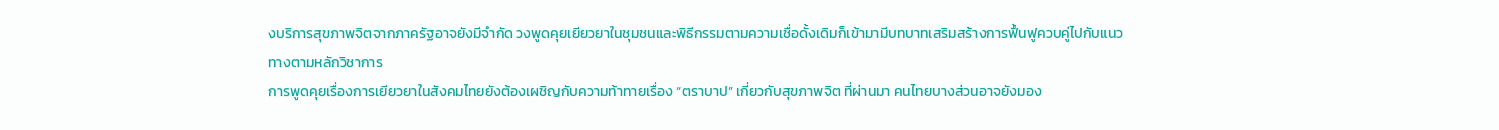งบริการสุขภาพจิตจากภาครัฐอาจยังมีจำกัด วงพูดคุยเยียวยาในชุมชนและพิธีกรรมตามความเชื่อดั้งเดิมก็เข้ามามีบทบาทเสริมสร้างการฟื้นฟูควบคู่ไปกับแนวทางตามหลักวิชาการ
การพูดคุยเรื่องการเยียวยาในสังคมไทยยังต้องเผชิญกับความท้าทายเรื่อง “ตราบาป” เกี่ยวกับสุขภาพจิต ที่ผ่านมา คนไทยบางส่วนอาจยังมอง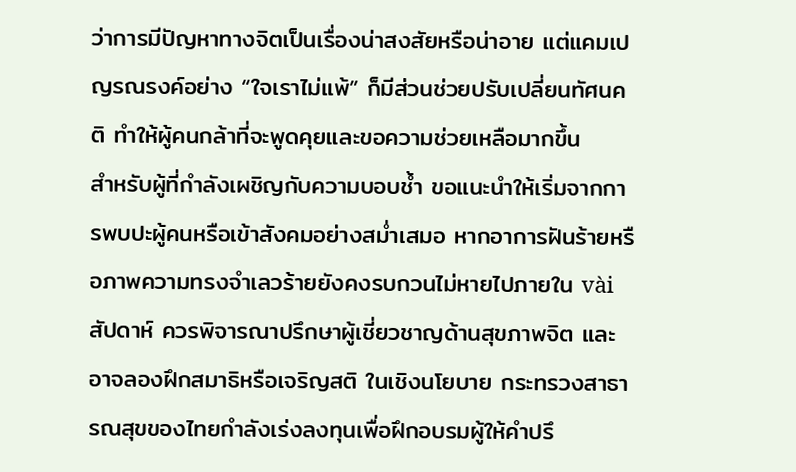ว่าการมีปัญหาทางจิตเป็นเรื่องน่าสงสัยหรือน่าอาย แต่แคมเปญรณรงค์อย่าง “ใจเราไม่แพ้” ก็มีส่วนช่วยปรับเปลี่ยนทัศนคติ ทำให้ผู้คนกล้าที่จะพูดคุยและขอความช่วยเหลือมากขึ้น
สำหรับผู้ที่กำลังเผชิญกับความบอบช้ำ ขอแนะนำให้เริ่มจากการพบปะผู้คนหรือเข้าสังคมอย่างสม่ำเสมอ หากอาการฝันร้ายหรือภาพความทรงจำเลวร้ายยังคงรบกวนไม่หายไปภายใน vài สัปดาห์ ควรพิจารณาปรึกษาผู้เชี่ยวชาญด้านสุขภาพจิต และอาจลองฝึกสมาธิหรือเจริญสติ ในเชิงนโยบาย กระทรวงสาธารณสุขของไทยกำลังเร่งลงทุนเพื่อฝึกอบรมผู้ให้คำปรึ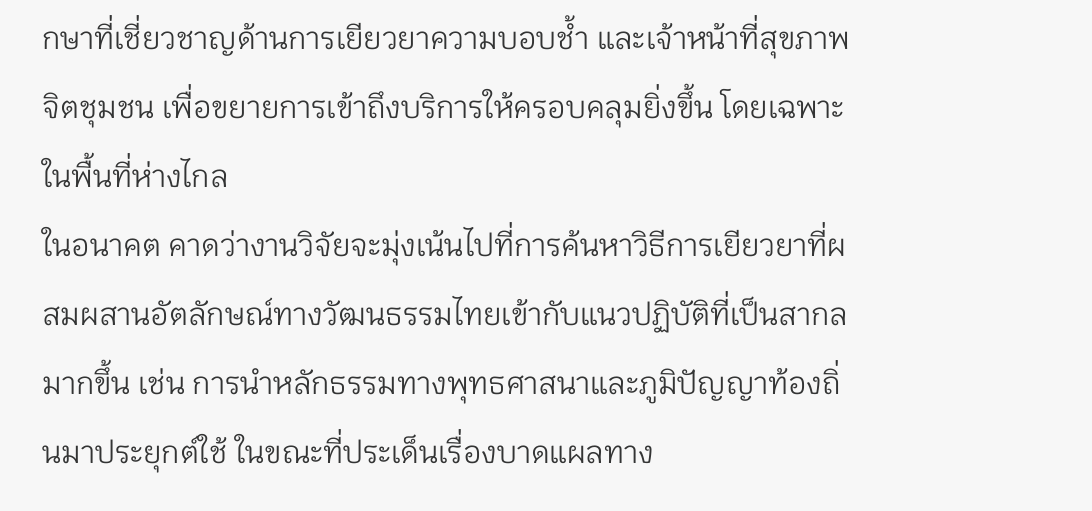กษาที่เชี่ยวชาญด้านการเยียวยาความบอบช้ำ และเจ้าหน้าที่สุขภาพจิตชุมชน เพื่อขยายการเข้าถึงบริการให้ครอบคลุมยิ่งขึ้น โดยเฉพาะในพื้นที่ห่างไกล
ในอนาคต คาดว่างานวิจัยจะมุ่งเน้นไปที่การค้นหาวิธีการเยียวยาที่ผสมผสานอัตลักษณ์ทางวัฒนธรรมไทยเข้ากับแนวปฏิบัติที่เป็นสากลมากขึ้น เช่น การนำหลักธรรมทางพุทธศาสนาและภูมิปัญญาท้องถิ่นมาประยุกต์ใช้ ในขณะที่ประเด็นเรื่องบาดแผลทาง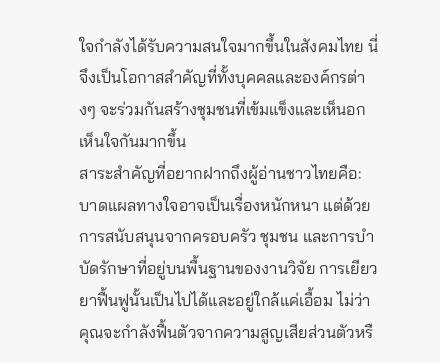ใจกำลังได้รับความสนใจมากขึ้นในสังคมไทย นี่จึงเป็นโอกาสสำคัญที่ทั้งบุคคลและองค์กรต่างๆ จะร่วมกันสร้างชุมชนที่เข้มแข็งและเห็นอกเห็นใจกันมากขึ้น
สาระสำคัญที่อยากฝากถึงผู้อ่านชาวไทยคือ: บาดแผลทางใจอาจเป็นเรื่องหนักหนา แต่ด้วยการสนับสนุนจากครอบครัว ชุมชน และการบำบัดรักษาที่อยู่บนพื้นฐานของงานวิจัย การเยียวยาฟื้นฟูนั้นเป็นไปได้และอยู่ใกล้แค่เอื้อม ไม่ว่าคุณจะกำลังฟื้นตัวจากความสูญเสียส่วนตัวหรื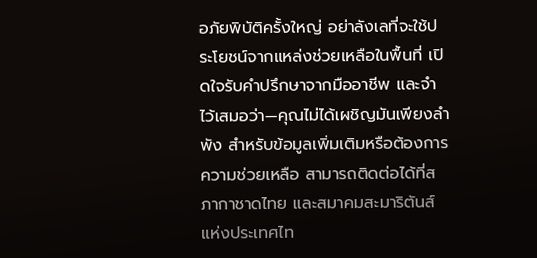อภัยพิบัติครั้งใหญ่ อย่าลังเลที่จะใช้ประโยชน์จากแหล่งช่วยเหลือในพื้นที่ เปิดใจรับคำปรึกษาจากมืออาชีพ และจำไว้เสมอว่า—คุณไม่ได้เผชิญมันเพียงลำพัง สำหรับข้อมูลเพิ่มเติมหรือต้องการความช่วยเหลือ สามารถติดต่อได้ที่สภากาชาดไทย และสมาคมสะมาริตันส์แห่งประเทศไท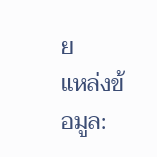ย
แหล่งข้อมูล: